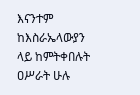እናንተም ከእስራኤላውያን ላይ ከምትቀበሉት ዐሥራት ሁሉ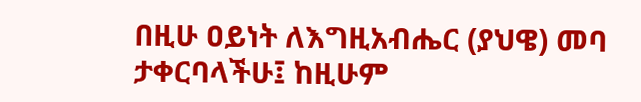በዚሁ ዐይነት ለእግዚአብሔር (ያህዌ) መባ ታቀርባላችሁ፤ ከዚሁም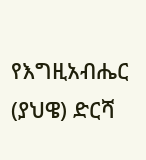የእግዚአብሔር (ያህዌ) ድርሻ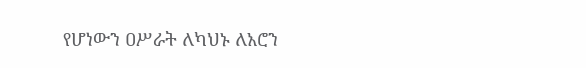የሆነውን ዐሥራት ለካህኑ ለአሮን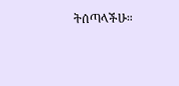ትሰጣላችሁ።